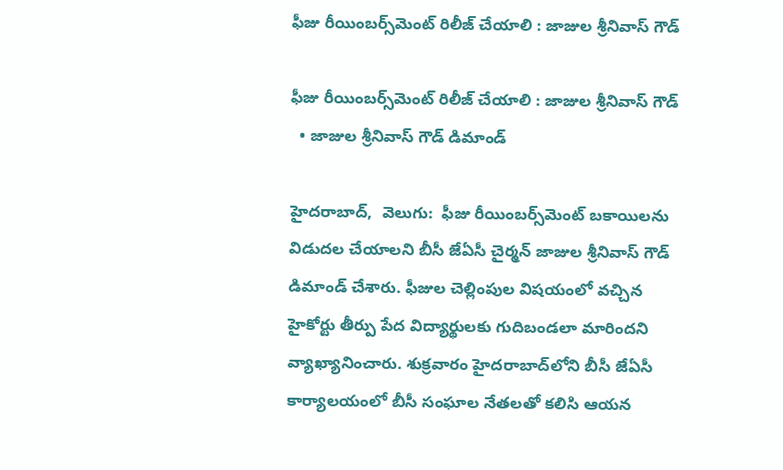ఫీజు రీయింబర్స్‌‌మెంట్ రిలీజ్ చేయాలి : జాజుల శ్రీనివాస్ గౌడ్

ఫీజు రీయింబర్స్‌‌మెంట్ రిలీజ్ చేయాలి : జాజుల శ్రీనివాస్ గౌడ్
  • జాజుల శ్రీనివాస్ గౌడ్ డిమాండ్

హైదరాబాద్,  వెలుగు:  ఫీజు రీయింబర్స్‌‌మెంట్ బకాయిలను విడుదల చేయాలని బీసీ జేఏసీ చైర్మన్ జాజుల శ్రీనివాస్ గౌడ్ డిమాండ్ చేశారు. ఫీజుల చెల్లింపుల విషయంలో వచ్చిన హైకోర్టు తీర్పు పేద విద్యార్థులకు గుదిబండలా మారిందని వ్యాఖ్యానించారు. శుక్రవారం హైదరాబాద్‌‌లోని బీసీ జేఏసీ కార్యాలయంలో బీసీ సంఘాల నేతలతో కలిసి ఆయన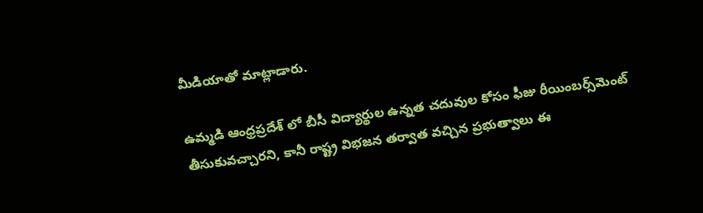మీడియాతో మాట్లాడారు.

ఉమ్మడి ఆంధ్రప్రదేశ్ లో బీసీ విద్యార్థుల ఉన్నత చదువుల కోసం ఫీజు రీయింబర్స్‌‌మెంట్ తీసుకువచ్చారని, కానీ రాష్ట్ర విభజన తర్వాత వచ్చిన ప్రభుత్వాలు ఈ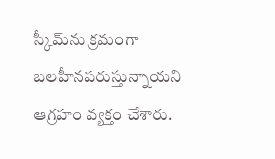స్కీమ్‌‌ను క్రమంగా బలహీనపరుస్తున్నాయని ఆగ్రహం వ్యక్తం చేశారు.